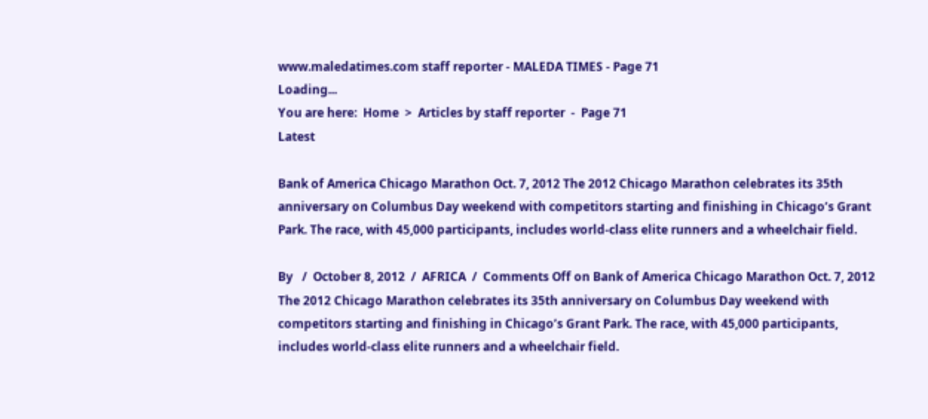www.maledatimes.com staff reporter - MALEDA TIMES - Page 71
Loading...
You are here:  Home  >  Articles by staff reporter  -  Page 71
Latest

Bank of America Chicago Marathon Oct. 7, 2012 The 2012 Chicago Marathon celebrates its 35th anniversary on Columbus Day weekend with competitors starting and finishing in Chicago’s Grant Park. The race, with 45,000 participants, includes world-class elite runners and a wheelchair field.

By   /  October 8, 2012  /  AFRICA  /  Comments Off on Bank of America Chicago Marathon Oct. 7, 2012 The 2012 Chicago Marathon celebrates its 35th anniversary on Columbus Day weekend with competitors starting and finishing in Chicago’s Grant Park. The race, with 45,000 participants, includes world-class elite runners and a wheelchair field.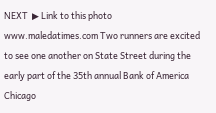NEXT  ▶ Link to this photo  www.maledatimes.com Two runners are excited to see one another on State Street during the early part of the 35th annual Bank of America Chicago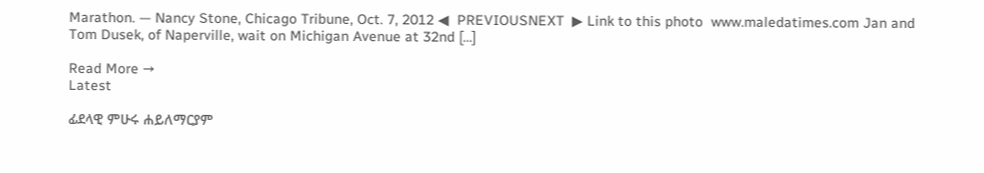Marathon. — Nancy Stone, Chicago Tribune, Oct. 7, 2012 ◀  PREVIOUSNEXT  ▶ Link to this photo  www.maledatimes.com Jan and Tom Dusek, of Naperville, wait on Michigan Avenue at 32nd […]

Read More →
Latest

ፊደላዊ ምሁሩ ሐይለማርያም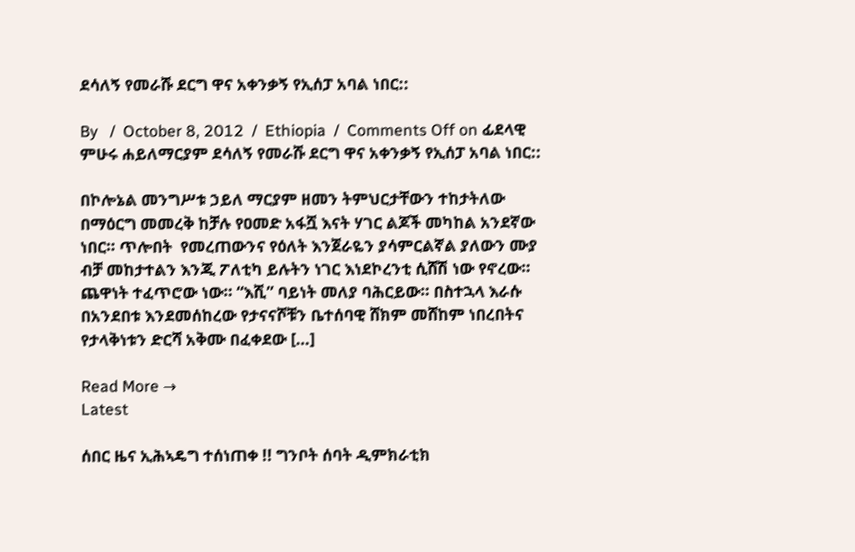ደሳለኝ የመራሹ ደርግ ዋና አቀንቃኝ የኢሰፓ አባል ነበር::

By   /  October 8, 2012  /  Ethiopia  /  Comments Off on ፊደላዊ ምሁሩ ሐይለማርያም ደሳለኝ የመራሹ ደርግ ዋና አቀንቃኝ የኢሰፓ አባል ነበር::

በኮሎኔል መንግሥቱ ኃይለ ማርያም ዘመን ትምህርታቸውን ተከታትለው በማዕርግ መመረቅ ከቻሉ የዐመድ አፋሿ እናት ሃገር ልጆች መካከል አንደኛው ነበር። ጥሎበት  የመረጠውንና የዕለት እንጀራዬን ያሳምርልኛል ያለውን ሙያ ብቻ መከታተልን እንጂ ፖለቲካ ይሉትን ነገር እነደኮረንቲ ሲሸሽ ነው የኖረው። ጨዋነት ተፈጥሮው ነው። “እሺ” ባይነት መለያ ባሕርይው። በስተኋላ እራሱ በአንደበቱ እንደመሰከረው የታናናሾቹን ቤተሰባዊ ሸክም መሸከም ነበረበትና የታላቅነቱን ድርሻ አቅሙ በፈቀደው […]

Read More →
Latest

ሰበር ዜና ኢሕኣዴግ ተሰነጠቀ !! ግንቦት ሰባት ዲምክራቲክ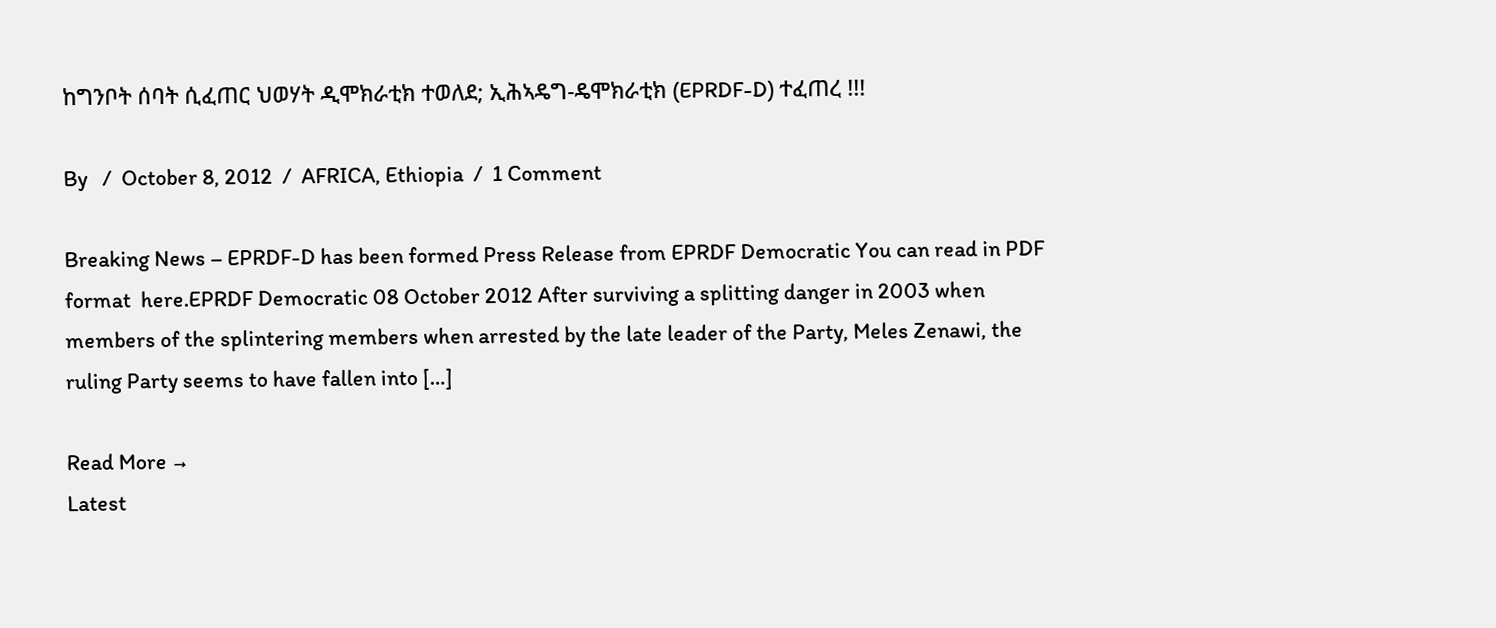ከግንቦት ሰባት ሲፈጠር ህወሃት ዲሞክራቲክ ተወለደ; ኢሕኣዴግ-ዴሞክራቲክ (EPRDF-D) ተፈጠረ !!!

By   /  October 8, 2012  /  AFRICA, Ethiopia  /  1 Comment

Breaking News – EPRDF-D has been formed Press Release from EPRDF Democratic You can read in PDF format  here.EPRDF Democratic 08 October 2012 After surviving a splitting danger in 2003 when members of the splintering members when arrested by the late leader of the Party, Meles Zenawi, the ruling Party seems to have fallen into […]

Read More →
Latest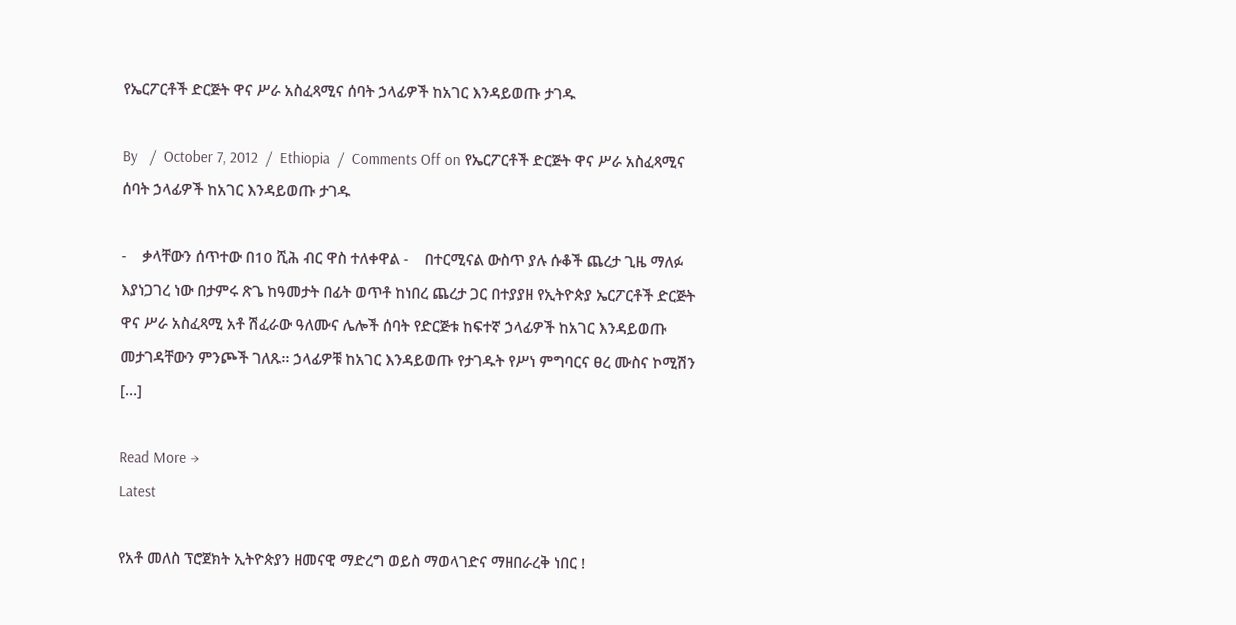የኤርፖርቶች ድርጅት ዋና ሥራ አስፈጻሚና ሰባት ኃላፊዎች ከአገር እንዳይወጡ ታገዱ

By   /  October 7, 2012  /  Ethiopia  /  Comments Off on የኤርፖርቶች ድርጅት ዋና ሥራ አስፈጻሚና ሰባት ኃላፊዎች ከአገር እንዳይወጡ ታገዱ

-    ቃላቸውን ሰጥተው በ10 ሺሕ ብር ዋስ ተለቀዋል -    በተርሚናል ውስጥ ያሉ ሱቆች ጨረታ ጊዜ ማለፉ እያነጋገረ ነው በታምሩ ጽጌ ከዓመታት በፊት ወጥቶ ከነበረ ጨረታ ጋር በተያያዘ የኢትዮጵያ ኤርፖርቶች ድርጅት ዋና ሥራ አስፈጻሚ አቶ ሽፈራው ዓለሙና ሌሎች ሰባት የድርጅቱ ከፍተኛ ኃላፊዎች ከአገር እንዳይወጡ መታገዳቸውን ምንጮች ገለጹ፡፡ ኃላፊዎቹ ከአገር እንዳይወጡ የታገዱት የሥነ ምግባርና ፀረ ሙስና ኮሚሽን […]

Read More →
Latest

የአቶ መለስ ፕሮጀክት ኢትዮጵያን ዘመናዊ ማድረግ ወይስ ማወላገድና ማዘበራረቅ ነበር !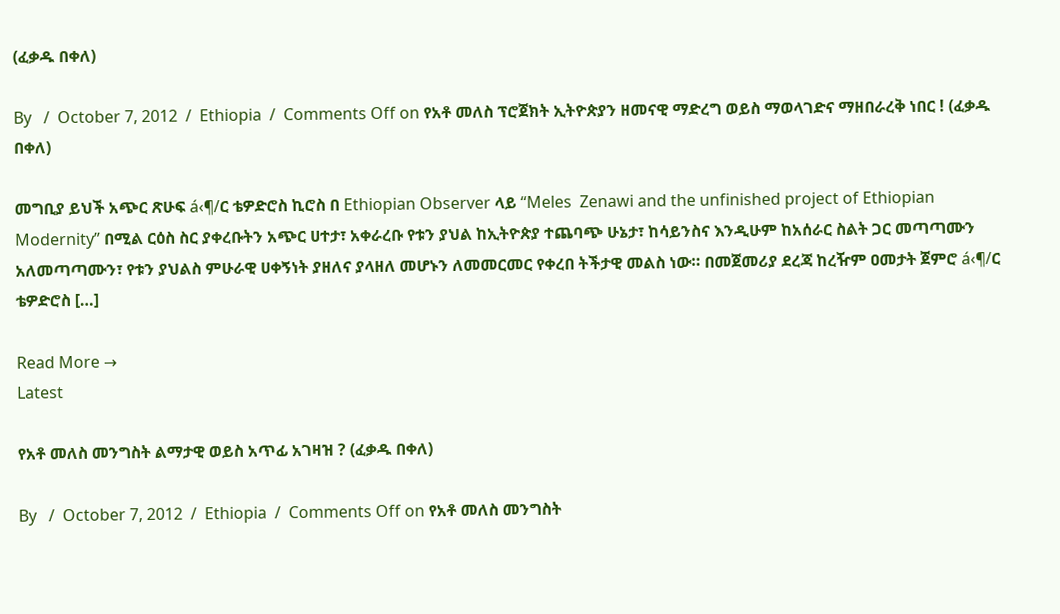(ፈቃዱ በቀለ)

By   /  October 7, 2012  /  Ethiopia  /  Comments Off on የአቶ መለስ ፕሮጀክት ኢትዮጵያን ዘመናዊ ማድረግ ወይስ ማወላገድና ማዘበራረቅ ነበር ! (ፈቃዱ በቀለ)

መግቢያ ይህች አጭር ጽሁፍ á‹¶/ር ቴዎድሮስ ኪሮስ በ Ethiopian Observer ላይ “Meles  Zenawi and the unfinished project of Ethiopian Modernity” በሚል ርዕስ ስር ያቀረቡትን አጭር ሀተታ፣ አቀራረቡ የቱን ያህል ከኢትዮጵያ ተጨባጭ ሁኔታ፣ ከሳይንስና እንዲሁም ከአሰራር ስልት ጋር መጣጣሙን አለመጣጣሙን፣ የቱን ያህልስ ምሁራዊ ሀቀኝነት ያዘለና ያላዘለ መሆኑን ለመመርመር የቀረበ ትችታዊ መልስ ነው። በመጀመሪያ ደረጃ ከረዥም ዐመታት ጀምሮ á‹¶/ር ቴዎድሮስ […]

Read More →
Latest

የአቶ መለስ መንግስት ልማታዊ ወይስ አጥፊ አገዛዝ ? (ፈቃዱ በቀለ)

By   /  October 7, 2012  /  Ethiopia  /  Comments Off on የአቶ መለስ መንግስት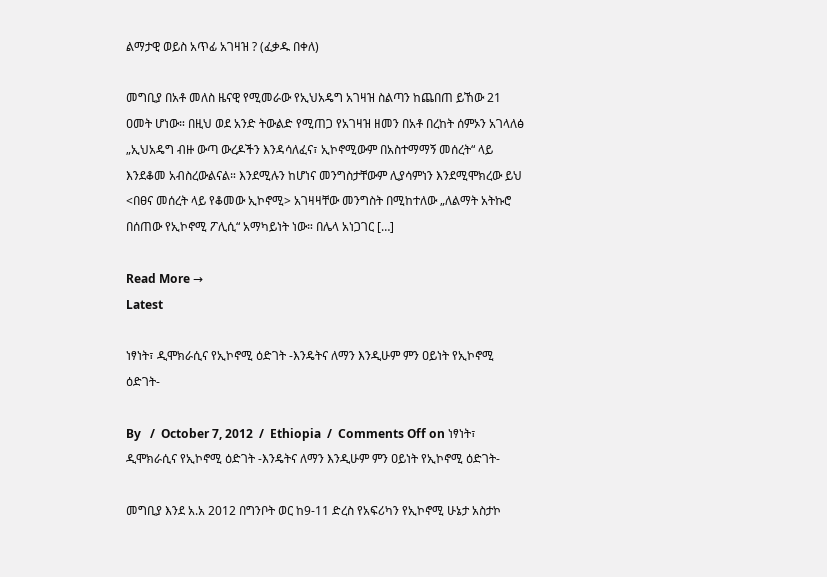ልማታዊ ወይስ አጥፊ አገዛዝ ? (ፈቃዱ በቀለ)

መግቢያ በአቶ መለስ ዜናዊ የሚመራው የኢህአዴግ አገዛዝ ስልጣን ከጨበጠ ይኸው 21 ዐመት ሆነው። በዚህ ወደ አንድ ትውልድ የሚጠጋ የአገዛዝ ዘመን በአቶ በረከት ሰምኦን አገላለፅ „ኢህአዴግ ብዙ ውጣ ውረዶችን እንዳሳለፈና፣ ኢኮኖሚውም በአስተማማኝ መሰረት“ ላይ እንደቆመ አብስረውልናል። እንደሚሉን ከሆነና መንግስታቸውም ሊያሳምነን እንደሚሞክረው ይህ <በፀና መሰረት ላይ የቆመው ኢኮኖሚ> አገዛዛቸው መንግስት በሚከተለው „ለልማት አትኩሮ በሰጠው የኢኮኖሚ ፖሊሲ“ አማካይነት ነው። በሌላ አነጋገር […]

Read More →
Latest

ነፃነት፣ ዲሞክራሲና የኢኮኖሚ ዕድገት -እንዴትና ለማን እንዲሁም ምን ዐይነት የኢኮኖሚ ዕድገት-

By   /  October 7, 2012  /  Ethiopia  /  Comments Off on ነፃነት፣ ዲሞክራሲና የኢኮኖሚ ዕድገት -እንዴትና ለማን እንዲሁም ምን ዐይነት የኢኮኖሚ ዕድገት-

መግቢያ እንደ አ.አ 2012 በግንቦት ወር ከ9-11 ድረስ የአፍሪካን የኢኮኖሚ ሁኔታ አስታኮ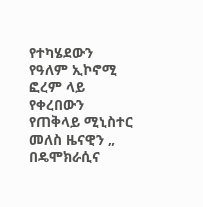የተካሄደውን የዓለም ኢኮኖሚ ፎረም ላይ የቀረበውን የጠቅላይ ሚኒስተር መለስ ዜናዊን „ በዴሞክራሲና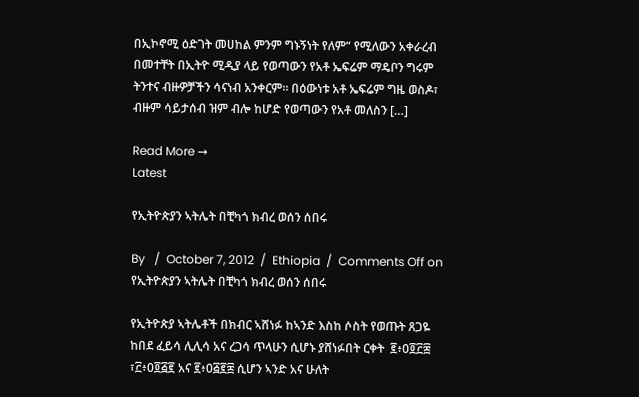በኢኮኖሚ ዕድገት መሀከል ምንም ግኑኝነት የለም“ የሚለውን አቀራረብ በመተቸት በኢትዮ ሚዲያ ላይ የወጣውን የአቶ ኤፍሬም ማዴቦን ግሩም ትንተና ብዙዎቻችን ሳናነብ አንቀርም። በዕውነቱ አቶ ኤፍሬም ግዜ ወስዶ፣ ብዙም ሳይታሰብ ዝም ብሎ ከሆድ የወጣውን የአቶ መለስን […]

Read More →
Latest

የኢትዮጵያን ኣትሌት በቺካጎ ክብረ ወሰን ሰበሩ

By   /  October 7, 2012  /  Ethiopia  /  Comments Off on የኢትዮጵያን ኣትሌት በቺካጎ ክብረ ወሰን ሰበሩ

የኢትዮጵያ ኣትሌቶች በክብር ኣሸነፉ ከኣንድ እስከ ሶስት የወጡት ጸጋዬ ከበደ ፈይሳ ሊሊሳ አና ረጋሳ ጥላሁን ሲሆኑ ያሸነፉበት ርቀት  ፪፥0፬፫፰  ፣፫፥0፬፭፪ አና ፪፥0፭፪፰ ሲሆን ኣንድ አና ሁለት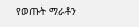የወጡት ማራቶን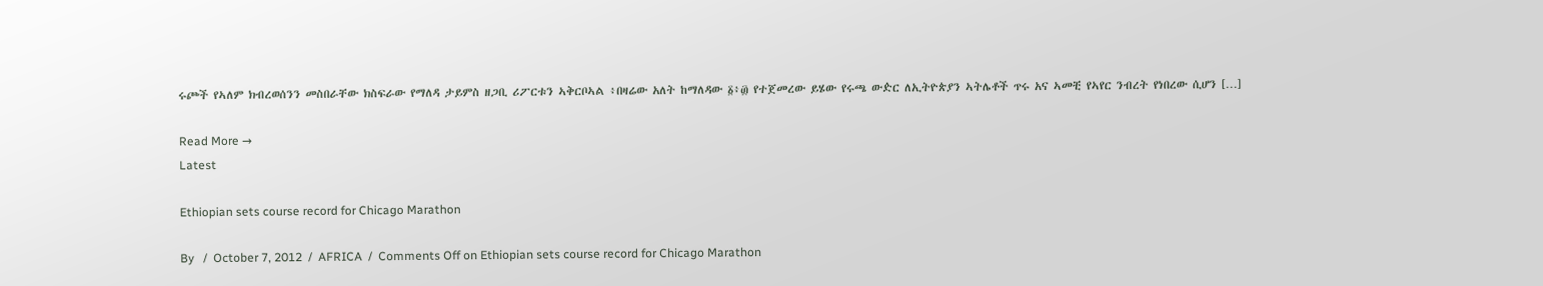ሩጮች የኣለም ክብረወሰንን መስበራቸው ክስፍራው የማለዳ ታይምስ ዘጋቢ ሪፖርቱን ኣቅርቦኣል ፥በዛሬው አለት ከማለዳው ፩፥፴ የተጀመረው ይሄው የሩጫ ውዽር ለኢትዮጵያን ኣትሌቶች ጥሩ አና ኣመቺ የኣየር ንብረት የነበረው ሲሆን […]

Read More →
Latest

Ethiopian sets course record for Chicago Marathon

By   /  October 7, 2012  /  AFRICA  /  Comments Off on Ethiopian sets course record for Chicago Marathon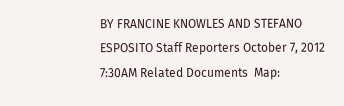BY FRANCINE KNOWLES AND STEFANO ESPOSITO Staff Reporters October 7, 2012 7:30AM Related Documents  Map: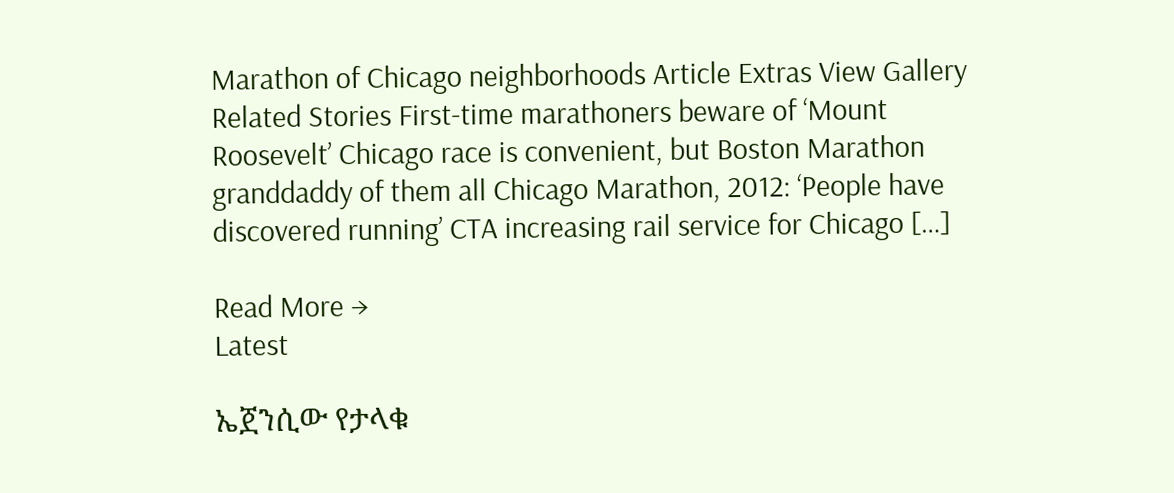Marathon of Chicago neighborhoods Article Extras View Gallery Related Stories First-time marathoners beware of ‘Mount Roosevelt’ Chicago race is convenient, but Boston Marathon granddaddy of them all Chicago Marathon, 2012: ‘People have discovered running’ CTA increasing rail service for Chicago […]

Read More →
Latest

ኤጀንሲው የታላቁ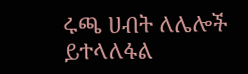ሩጫ ሀብት ለሌሎች ይተላለፋል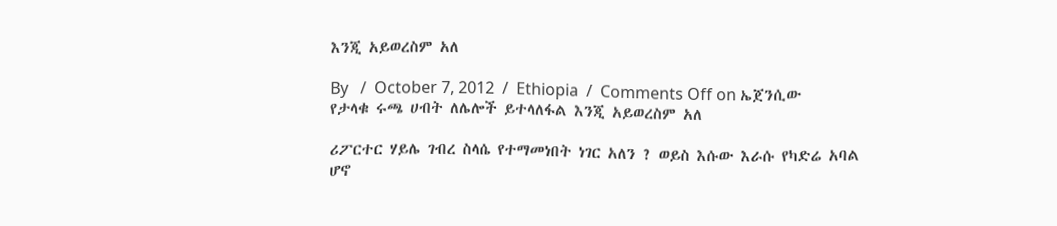እንጂ አይወረስም አለ

By   /  October 7, 2012  /  Ethiopia  /  Comments Off on ኤጀንሲው የታላቁ ሩጫ ሀብት ለሌሎች ይተላለፋል እንጂ አይወረስም አለ

ሪፖርተር ሃይሌ ገብረ ስላሴ የተማመነበት ነገር አለን ? ወይስ እሱው እራሱ የካድሬ አባል ሆኖ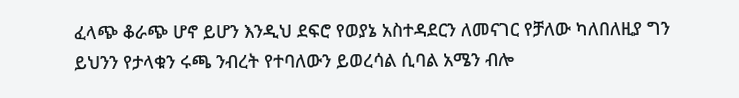ፈላጭ ቆራጭ ሆኖ ይሆን እንዲህ ደፍሮ የወያኔ አስተዳደርን ለመናገር የቻለው ካለበለዚያ ግን ይህንን የታላቁን ሩጫ ንብረት የተባለውን ይወረሳል ሲባል አሜን ብሎ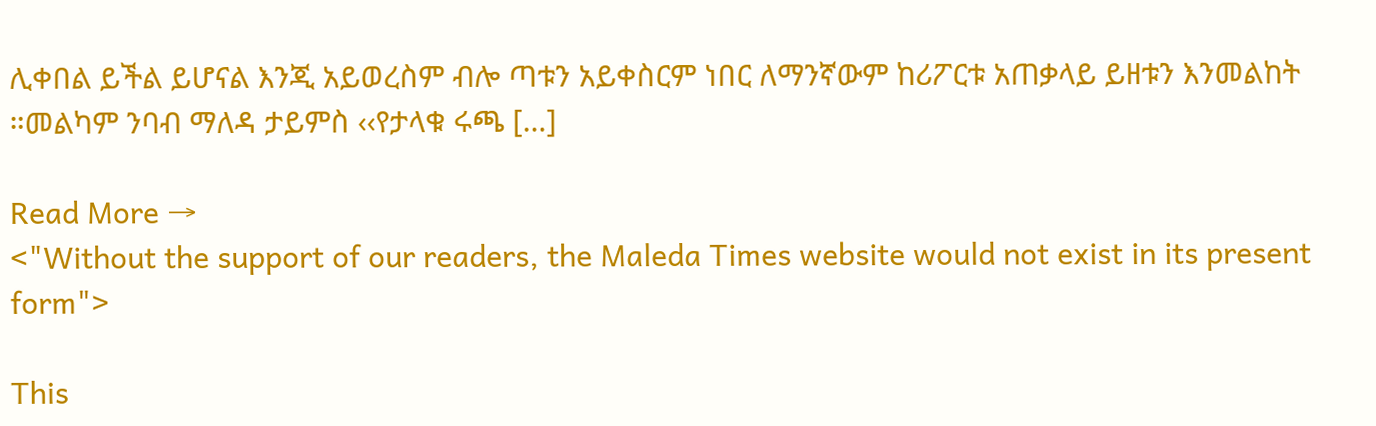ሊቀበል ይችል ይሆናል እንጂ አይወረስም ብሎ ጣቱን አይቀስርም ነበር ለማንኛውም ከሪፖርቱ አጠቃላይ ይዘቱን እንመልከት ።መልካም ንባብ ማለዳ ታይምስ ‹‹የታላቁ ሩጫ […]

Read More →
<"Without the support of our readers, the Maleda Times website would not exist in its present form">

This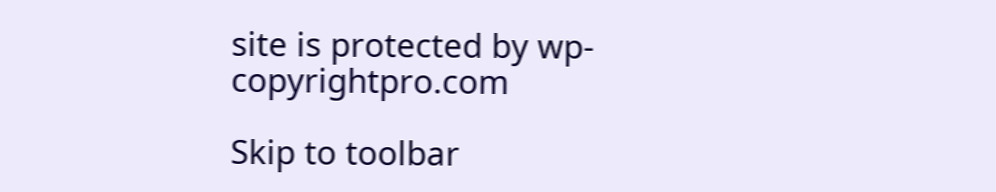site is protected by wp-copyrightpro.com

Skip to toolbar